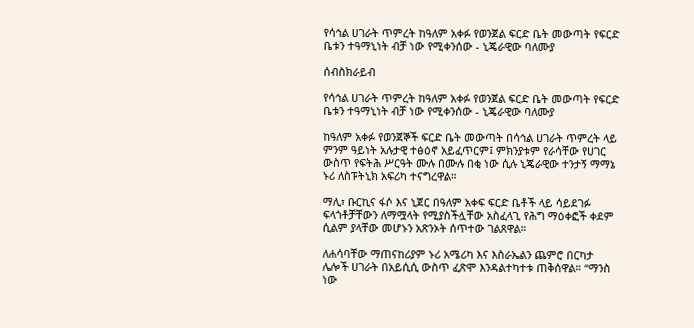የሳኅል ሀገራት ጥምረት ከዓለም አቀፉ የወንጀል ፍርድ ቤት መውጣት የፍርድ ቤቱን ተዓማኒነት ብቻ ነው የሚቀንሰው - ኒጄራዊው ባለሙያ

ሰብስክራይብ

የሳኅል ሀገራት ጥምረት ከዓለም አቀፉ የወንጀል ፍርድ ቤት መውጣት የፍርድ ቤቱን ተዓማኒነት ብቻ ነው የሚቀንሰው - ኒጄራዊው ባለሙያ

ከዓለም አቀፉ የወንጀኞች ፍርድ ቤት መውጣት በሳኅል ሀገራት ጥምረት ላይ ምንም ዓይነት አሉታዊ ተፅዕኖ አይፈጥርም፤ ምክንያቱም የራሳቸው የሀገር ውስጥ የፍትሕ ሥርዓት ሙሉ በሙሉ በቂ ነው ሲሉ ኒጄራዊው ተንታኝ ማማኔ ኑሪ ለስፑትኒክ አፍሪካ ተናግረዋል።

ማሊ፣ ቡርኪና ፋሶ እና ኒጀር በዓለም አቀፍ ፍርድ ቤቶች ላይ ሳይደገፉ ፍላጎቶቻቸውን ለማሟላት የሚያስችሏቸው አስፈላጊ የሕግ ማዕቀፎች ቀደም ሲልም ያላቸው መሆኑን አጽንኦት ሰጥተው ገልጸዋል።

ለሐሳባቸው ማጠናከሪያም ኑሪ አሜሪካ እና እስራኤልን ጨምሮ በርካታ ሌሎች ሀገራት በአይሲሲ ውስጥ ፈጽሞ እንዳልተካተቱ ጠቅሰዋል። “ማንስ ነው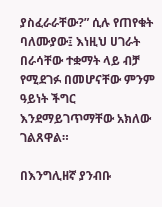ያስፈራራቸው?” ሲሉ የጠየቁት ባለሙያው፤ እነዚህ ሀገራት በራሳቸው ተቋማት ላይ ብቻ የሚደገፉ በመሆናቸው ምንም ዓይነት ችግር እንደማይገጥማቸው አክለው ገልጸዋል።

በእንግሊዘኛ ያንብቡ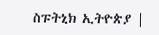ስፑትኒክ ኢትዮጵያ |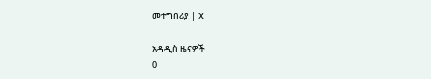መተግበሪያ | X

አዳዲስ ዜናዎች
0